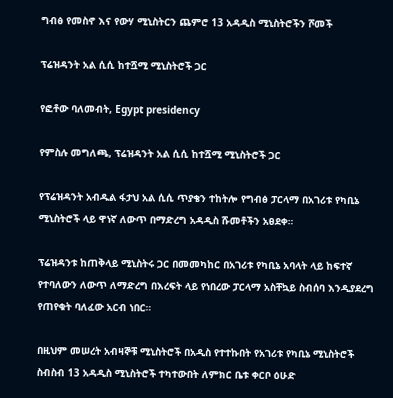ግብፅ የመስኖ እና የውሃ ሚኒስትርን ጨምሮ 13 አዳዲስ ሚኒስትሮችን ሾመች

ፕሬዝዳንት አል ሲሲ ከተሿሚ ሚኒስትሮች ጋር

የፎቶው ባለመብት, Egypt presidency

የምስሉ መግለጫ, ፕሬዝዳንት አል ሲሲ ከተሿሚ ሚኒስትሮች ጋር

የፕሬዝዳንት አብዱል ፋታህ አል ሲሲ ጥያቄን ተከትሎ የግብፅ ፓርላማ በአገሪቱ የካቢኔ ሚኒስትሮች ላይ ዋነኛ ለውጥ በማድረግ አዳዲስ ሹመቶችን አፀደቀ።

ፕሬዝዳንቱ ከጠቅላይ ሚኒስትሩ ጋር በመመካከር በአገሪቱ የካቢኔ አባላት ላይ ከፍተኛ የተባለውን ለውጥ ለማድረግ በእረፍት ላይ የነበረው ፓርላማ አስቸኳይ ስብሰባ እንዲያደረግ የጠየቁት ባለፈው አርብ ነበር።

በዚህም መሠረት አብዛኞቹ ሚኒስትሮች በአዲስ የተተኩበት የአገሪቱ የካቢኔ ሚኒስትሮች ስብስብ 13 አዳዲስ ሚኒስትሮች ተካተውበት ለምክር ቤቱ ቀርቦ ዕሁድ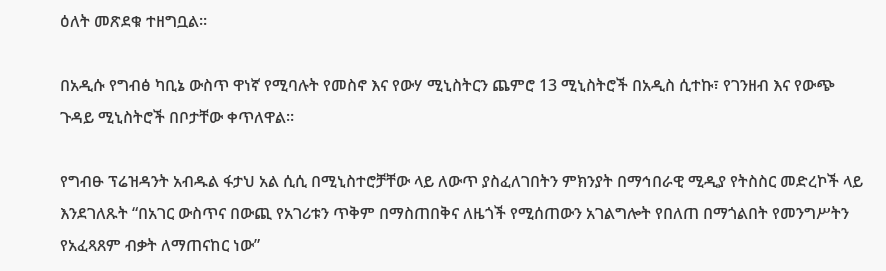ዕለት መጽደቁ ተዘግቧል።

በአዲሱ የግብፅ ካቢኔ ውስጥ ዋነኛ የሚባሉት የመስኖ እና የውሃ ሚኒስትርን ጨምሮ 13 ሚኒስትሮች በአዲስ ሲተኩ፣ የገንዘብ እና የውጭ ጉዳይ ሚኒስትሮች በቦታቸው ቀጥለዋል።

የግብፁ ፕሬዝዳንት አብዱል ፋታህ አል ሲሲ በሚኒስተሮቻቸው ላይ ለውጥ ያስፈለገበትን ምክንያት በማኅበራዊ ሚዲያ የትስስር መድረኮች ላይ እንደገለጹት “በአገር ውስጥና በውጪ የአገሪቱን ጥቅም በማስጠበቅና ለዜጎች የሚሰጠውን አገልግሎት የበለጠ በማጎልበት የመንግሥትን የአፈጻጸም ብቃት ለማጠናከር ነው”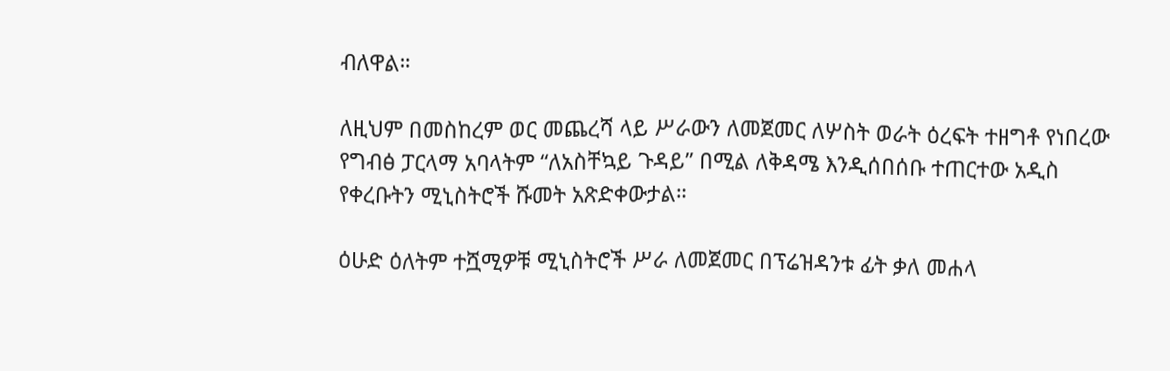ብለዋል።

ለዚህም በመስከረም ወር መጨረሻ ላይ ሥራውን ለመጀመር ለሦስት ወራት ዕረፍት ተዘግቶ የነበረው የግብፅ ፓርላማ አባላትም “ለአስቸኳይ ጉዳይ” በሚል ለቅዳሜ እንዲሰበሰቡ ተጠርተው አዲስ የቀረቡትን ሚኒስትሮች ሹመት አጽድቀውታል።

ዕሁድ ዕለትም ተሿሚዎቹ ሚኒስትሮች ሥራ ለመጀመር በፕሬዝዳንቱ ፊት ቃለ መሐላ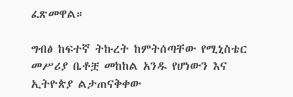ፈጽመዋል።

ግብፅ ከፍተኛ ትኩረት ከምትሰጣቸው የሚኒስቴር መሥሪያ ቤቶቿ መከከል አንዱ የሆነውን እና ኢትዮጵያ ልታጠናቅቀው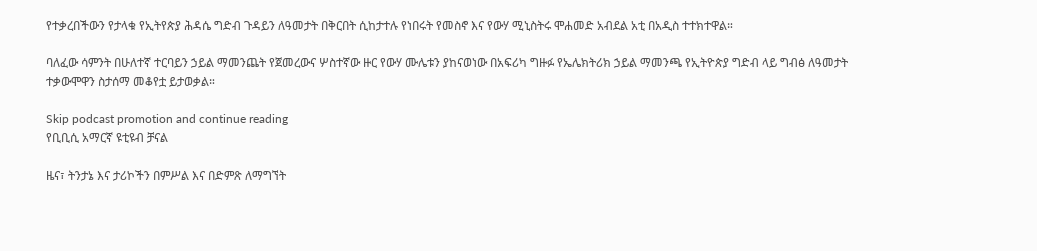የተቃረበችውን የታላቁ የኢትየጵያ ሕዳሴ ግድብ ጉዳይን ለዓመታት በቅርበት ሲከታተሉ የነበሩት የመስኖ እና የውሃ ሚኒስትሩ ሞሐመድ አብደል አቲ በአዲስ ተተክተዋል።

ባለፈው ሳምንት በሁለተኛ ተርባይን ኃይል ማመንጨት የጀመረውና ሦስተኛው ዙር የውሃ ሙሌቱን ያከናወነው በአፍሪካ ግዙፉ የኤሌክትሪክ ኃይል ማመንጫ የኢትዮጵያ ግድብ ላይ ግብፅ ለዓመታት ተቃውሞዋን ስታሰማ መቆየቷ ይታወቃል።

Skip podcast promotion and continue reading
የቢቢሲ አማርኛ ዩቲዩብ ቻናል

ዜና፣ ትንታኔ እና ታሪኮችን በምሥል እና በድምጽ ለማግኘት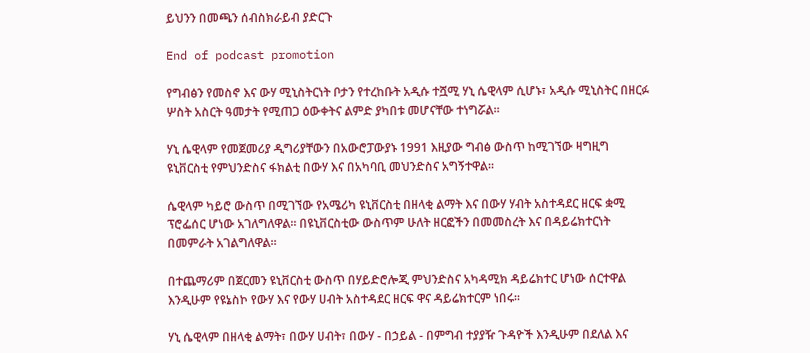ይህንን በመጫን ሰብስክራይብ ያድርጉ

End of podcast promotion

የግብፅን የመስኖ እና ውሃ ሚኒስትርነት ቦታን የተረከቡት አዲሱ ተሿሚ ሃኒ ሴዊላም ሲሆኑ፣ አዲሱ ሚኒስትር በዘርፉ ሦስት አስርት ዓመታት የሚጠጋ ዕውቀትና ልምድ ያካበቱ መሆናቸው ተነግሯል።

ሃኒ ሴዊላም የመጀመሪያ ዲግሪያቸውን በአውሮፓውያኑ 1991 እዚያው ግብፅ ውስጥ ከሚገኘው ዛግዚግ ዩኒቨርስቲ የምህንድስና ፋክልቲ በውሃ እና በአካባቢ መህንድስና አግኝተዋል።

ሴዊላም ካይሮ ውስጥ በሚገኘው የአሜሪካ ዩኒቨርስቲ በዘላቂ ልማት እና በውሃ ሃብት አስተዳደር ዘርፍ ቋሚ ፕሮፌሰር ሆነው አገለግለዋል። በዩኒቨርስቲው ውስጥም ሁለት ዘርፎችን በመመስረት እና በዳይሬክተርነት በመምራት አገልግለዋል።

በተጨማሪም በጀርመን ዩኒቨርስቲ ውስጥ በሃይድሮሎጂ ምህንድስና አካዳሚክ ዳይሬክተር ሆነው ሰርተዋል እንዲሁም የዩኔስኮ የውሃ እና የውሃ ሀብት አስተዳደር ዘርፍ ዋና ዳይሬክተርም ነበሩ።

ሃኒ ሴዊላም በዘላቂ ልማት፣ በውሃ ሀብት፣ በውሃ - በኃይል - በምግብ ተያያዥ ጉዳዮች እንዲሁም በደለል እና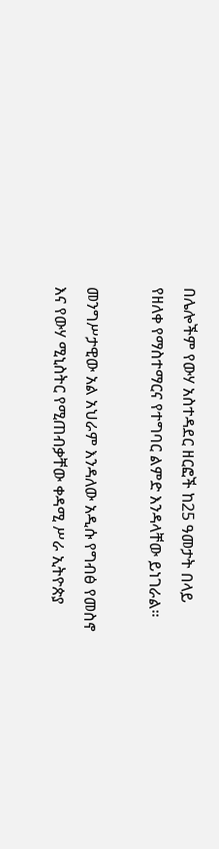በሌሎችም የውሃ አስተዳደር ዘርፎች ከ25 ዓመታት በላይ የዘለቀ የማስተማርና የተግባር ልምድ እንዳላቸው ይነገራል።

መንግሥታዊው አል አህራም እንዳለው አዲሱ የግብፅ የመስኖ እና የውሃ ሚኒስትር የሚጠብቃቸው ቀዳሚ ሥራ ኢትዮጵያ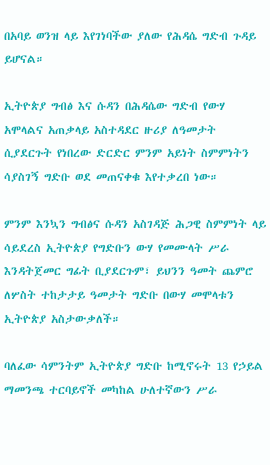በአባይ ወንዝ ላይ እየገነባችው ያለው የሕዳሴ ግድብ ጉዳይ ይሆናል።

ኢትዮጵያ ግብፅ እና ሱዳን በሕዳሴው ግድብ የውሃ አሞላልና አጠቃላይ አስተዳደር ዙሪያ ለዓመታት ሲያደርጉት የነበረው ድርድር ምንም አይነት ስምምነትን ሳያስገኝ ግድቡ ወደ መጠናቀቁ እየተቃረበ ነው።

ምንም እንኳን ግብፅና ሱዳን አስገዳጅ ሕጋዊ ስምምነት ላይ ሳይደረስ ኢትዮጵያ የግድቡን ውሃ የመሙላት ሥራ እንዳትጀመር ግፊት ቢያደርጉም፣ ይህንን ዓመት ጨምሮ ለሦስት ተከታታይ ዓመታት ግድቡ በውሃ መሞላቱን ኢትዮጵያ አስታውቃለች።

ባለፈው ሳምንትም ኢትዮጵያ ግድቡ ከሚኖሩት 13 የኃይል ማመንጫ ተርባይኖች መካከል ሁለተኛውን ሥራ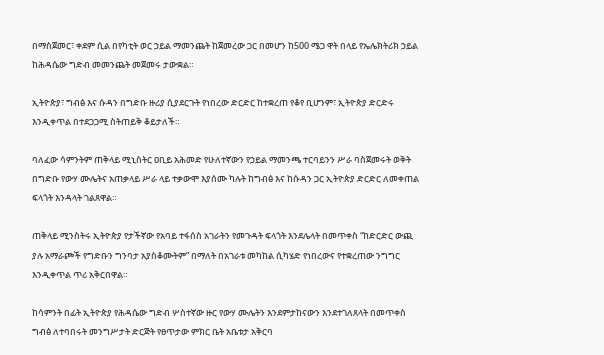በማስጀመር፣ ቀደም ሲል በየካቲት ወር ኃይል ማመንጨት ከጀመረው ጋር በመሆን ከ500 ሜጋ ዋት በላይ የኤሌክትሪክ ኃይል ከሕዳሴው ግድብ መመንጨት መጀመሩ ታውቋል።

ኢትዮጵያ፣ ግብፅ እና ሱዳን በግድቡ ዙሪያ ሲያደርጉት የነበረው ድርድር ከተቋረጠ የቆየ ቢሆንም፣ ኢትዮጵያ ድርድሩ እንዲቀጥል በተደጋጋሚ ስትጠይቅ ቆይታለች።

ባለፈው ሳምንትም ጠቅላይ ሚኒስትር ዐቢይ አሕመድ የሁለተኛውን የኃይል ማመንጫ ተርባይንን ሥራ ባስጀመሩት ወቅት በግድቡ የውሃ ሙሌትና አጠቃላይ ሥራ ላይ ተቃውሞ እያሰሙ ካሉት ከግብፅ እና ከሱዳን ጋር ኢትዮጵያ ድርድር ለመቀጠል ፍላጎት እንዳላት ገልጸዋል።

ጠቅላይ ሚንስትሩ ኢትዮጵያ የታችኛው የአባይ ተፋሰስ አገራትን የመጉዳት ፍላጎት እንደሌላት በመጥቀስ “ከድርድር ውጪ ያሉ አማራጮች የግድቡን ግንባታ አያስቆሙትም” በማለት በአገራቱ መካከል ሲካሄድ የነበረውና የተቋረጠው ንግግር እንዲቀጥል ጥሪ አቅርበዋል።

ከሳምንት በፊት ኢትዮጵያ የሕዳሴው ግድብ ሦስተኛው ዙር የውሃ ሙሌትን እንደምታከናውን እንደተገለጸላት በመጥቀስ ግብፅ ለተባበሩት መንግሥታት ድርጅት የፀጥታው ምክር ቤት አቤቱታ አቅርባ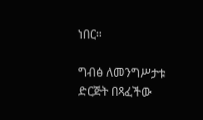ነበር።

ግብፅ ለመንግሥታቱ ድርጅት በጻፈችው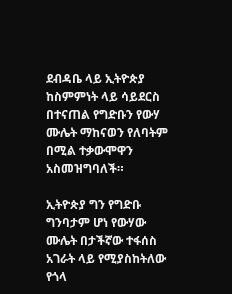ደብዳቤ ላይ ኢትዮጵያ ከስምምነት ላይ ሳይደርስ በተናጠል የግድቡን የውሃ ሙሌት ማከናወን የለባትም በሚል ተቃውሞዋን አስመዝግባለች።

ኢትዮጵያ ግን የግድቡ ግንባታም ሆነ የውሃው ሙሌት በታችኛው ተፋሰስ አገራት ላይ የሚያስከትለው የጎላ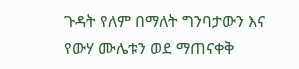ጉዳት የለም በማለት ግንባታውን እና የውሃ ሙሌቱን ወደ ማጠናቀቅ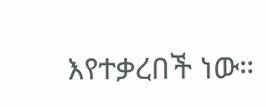እየተቃረበች ነው።